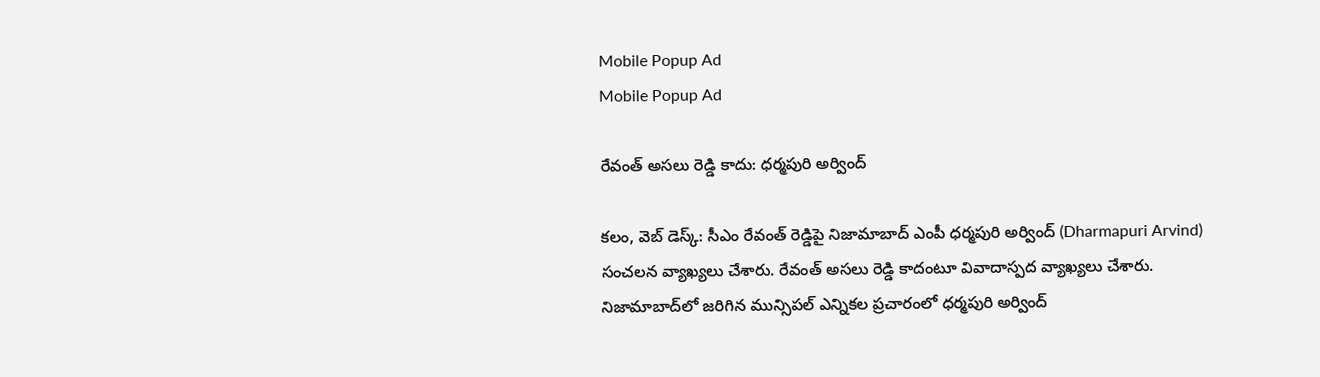Mobile Popup Ad
Mobile Popup Ad

రేవంత్ అస‌లు రెడ్డి కాదు: ధ‌ర్మ‌పురి అర్వింద్‌

క‌లం, వెబ్ డెస్క్‌: సీఎం రేవంత్ రెడ్డిపై నిజామాబాద్ ఎంపీ ధ‌ర్మ‌పురి అర్వింద్ (Dharmapuri Arvind) సంచ‌ల‌న వ్యాఖ్య‌లు చేశారు. రేవంత్ అస‌లు రెడ్డి కాదంటూ వివాదాస్పద వ్యాఖ్య‌లు చేశారు. నిజామాబాద్‌లో జ‌రిగిన మున్సిప‌ల్ ఎన్నిక‌ల ప్ర‌చారంలో ధ‌ర్మ‌పురి అర్వింద్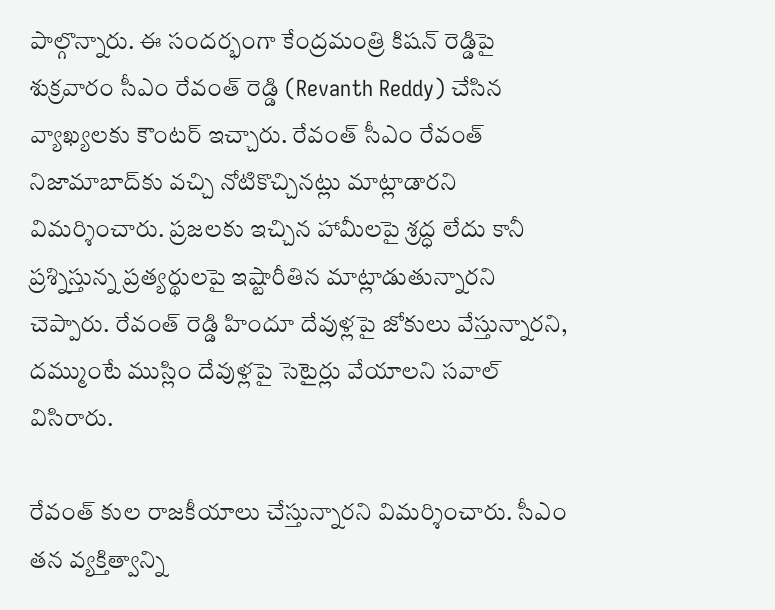పాల్గొన్నారు. ఈ సంద‌ర్భంగా కేంద్ర‌మంత్రి కిష‌న్ రెడ్డిపై శుక్ర‌వారం సీఎం రేవంత్ రెడ్డి (Revanth Reddy) చేసిన వ్యాఖ్య‌ల‌కు కౌంట‌ర్ ఇచ్చారు. రేవంత్ సీఎం రేవంత్ నిజామాబాద్‌కు వ‌చ్చి నోటికొచ్చిన‌ట్లు మాట్లాడార‌ని విమ‌ర్శించారు. ప్ర‌జ‌ల‌కు ఇచ్చిన హామీల‌పై శ్ర‌ద్ధ లేదు కానీ ప్ర‌శ్నిస్తున్న‌ ప్ర‌త్య‌ర్థుల‌పై ఇష్టారీతిన మాట్లాడుతున్నార‌ని చెప్పారు. రేవంత్ రెడ్డి హిందూ దేవుళ్ల‌పై జోకులు వేస్తున్నార‌ని, ద‌మ్ముంటే ముస్లిం దేవుళ్ల‌పై సెటైర్లు వేయాల‌ని స‌వాల్ విసిరారు.

రేవంత్ కుల రాజకీయాలు చేస్తున్నారని విమర్శించారు. సీఎం తన వ్యక్తిత్వాన్ని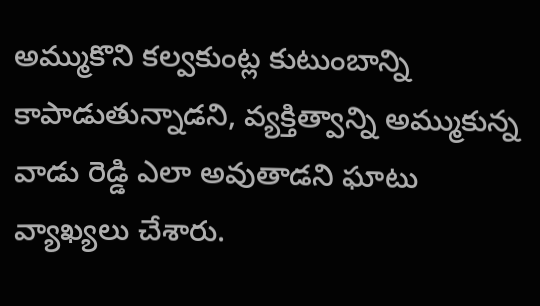అమ్ముకొని కల్వకుంట్ల కుటుంబాన్ని కాపాడుతున్నాడని, వ్యక్తిత్వాన్ని అమ్ముకున్న వాడు రెడ్డి ఎలా అవుతాడని ఘాటు వ్యాఖ్యలు చేశారు.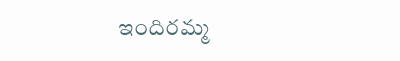ఇందిర‌మ్మ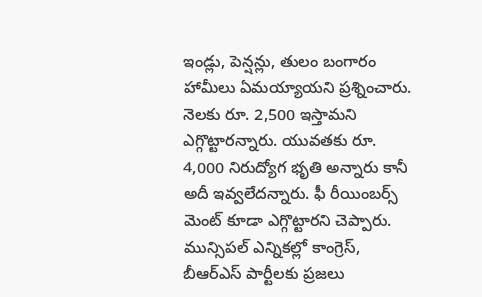ఇండ్లు, పెన్ష‌న్లు, తులం బంగారం హామీలు ఏమ‌య్యాయ‌ని ప్ర‌శ్నించారు. నెల‌కు రూ. 2,500 ఇస్తామ‌ని ఎగ్గొట్టార‌న్నారు. యువ‌త‌కు రూ. 4,000 నిరుద్యోగ భృతి అన్నారు కానీ అదీ ఇవ్వ‌లేద‌న్నారు. ఫీ రీయింబ‌ర్స్ మెంట్ కూడా ఎగ్గొట్టార‌ని చెప్పారు. మున్సిప‌ల్ ఎన్నిక‌ల్లో కాంగ్రెస్, బీఆర్ఎస్ పార్టీల‌కు ప్ర‌జ‌లు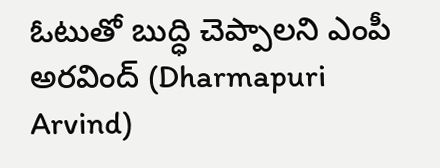ఓటుతో బుద్ధి చెప్పాల‌ని ఎంపీ అరవింద్ (Dharmapuri Arvind)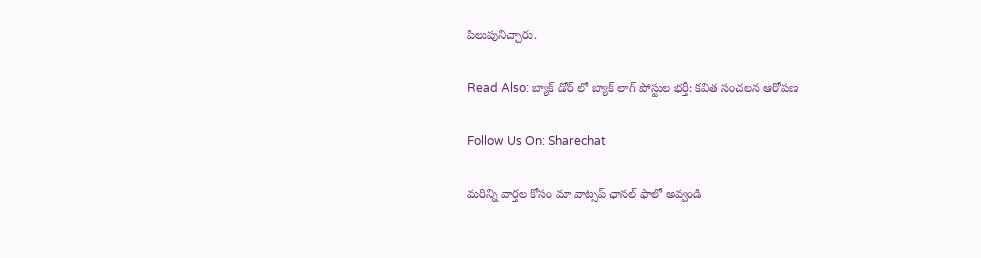పిలుపునిచ్చారు.

Read Also: బ్యాక్ డోర్ లో బ్యాక్ లాగ్ పోస్టుల భర్తీ: కవిత సంచలన ఆరోపణ

Follow Us On: Sharechat

మ‌రిన్ని వార్త‌ల కోసం మా వాట్స‌ప్ ఛాన‌ల్ ఫాలో అవ్వండి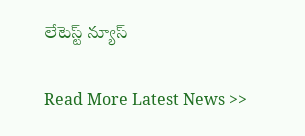లేటెస్ట్ న్యూస్‌

Read More Latest News >>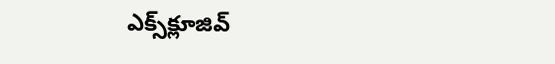ఎక్స్‌క్లూజివ్‌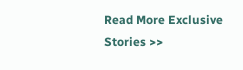Read More Exclusive Stories >>